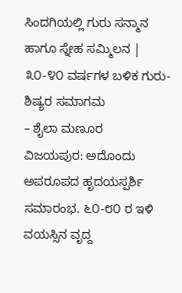ಸಿಂದಗಿಯಲ್ಲಿ ಗುರು ಸನ್ಮಾನ ಹಾಗೂ ಸ್ನೇಹ ಸಮ್ಮಿಲನ | ೩೦-೪೦ ವರ್ಷಗಳ ಬಳಿಕ ಗುರು-ಶಿಷ್ಯರ ಸಮಾಗಮ
– ಶೈಲಾ ಮಣೂರ
ವಿಜಯಪುರ: ಅದೊಂದು ಅಪರೂಪದ ಹೃದಯಸ್ಪರ್ಶಿ ಸಮಾರಂಭ. ೬೦-೮೦ ರ ಇಳಿ ವಯಸ್ಸಿನ ವೃದ್ದ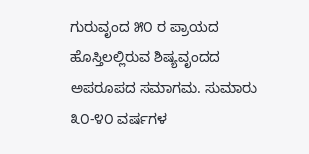ಗುರುವೃಂದ ೫೦ ರ ಪ್ರಾಯದ ಹೊಸ್ತಿಲಲ್ಲಿರುವ ಶಿಷ್ಯವೃಂದದ ಅಪರೂಪದ ಸಮಾಗಮ. ಸುಮಾರು ೩೦-೪೦ ವರ್ಷಗಳ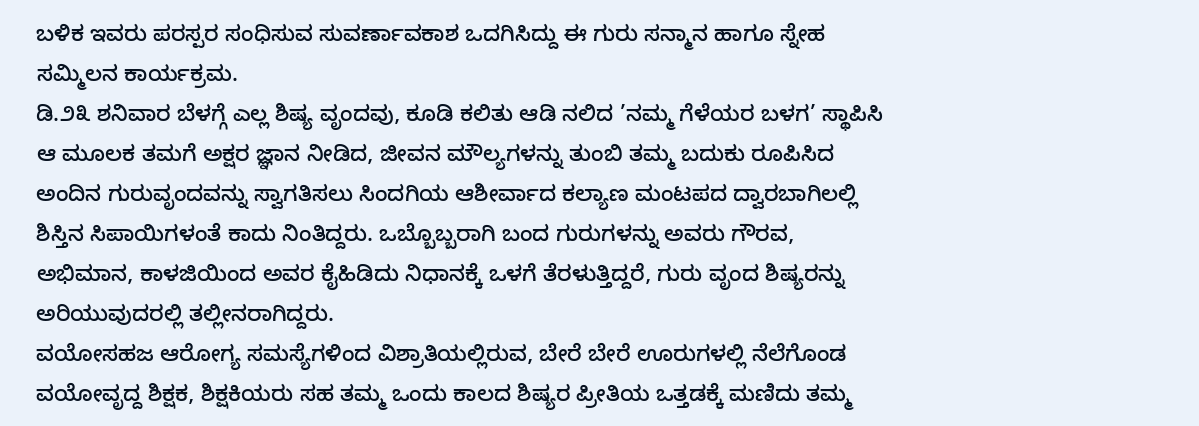ಬಳಿಕ ಇವರು ಪರಸ್ಪರ ಸಂಧಿಸುವ ಸುವರ್ಣಾವಕಾಶ ಒದಗಿಸಿದ್ದು ಈ ಗುರು ಸನ್ಮಾನ ಹಾಗೂ ಸ್ನೇಹ ಸಮ್ಮಿಲನ ಕಾರ್ಯಕ್ರಮ.
ಡಿ.೨೩ ಶನಿವಾರ ಬೆಳಗ್ಗೆ ಎಲ್ಲ ಶಿಷ್ಯ ವೃಂದವು, ಕೂಡಿ ಕಲಿತು ಆಡಿ ನಲಿದ ’ನಮ್ಮ ಗೆಳೆಯರ ಬಳಗ’ ಸ್ಥಾಪಿಸಿ ಆ ಮೂಲಕ ತಮಗೆ ಅಕ್ಷರ ಜ್ಞಾನ ನೀಡಿದ, ಜೀವನ ಮೌಲ್ಯಗಳನ್ನು ತುಂಬಿ ತಮ್ಮ ಬದುಕು ರೂಪಿಸಿದ ಅಂದಿನ ಗುರುವೃಂದವನ್ನು ಸ್ವಾಗತಿಸಲು ಸಿಂದಗಿಯ ಆಶೀರ್ವಾದ ಕಲ್ಯಾಣ ಮಂಟಪದ ದ್ವಾರಬಾಗಿಲಲ್ಲಿ ಶಿಸ್ತಿನ ಸಿಪಾಯಿಗಳಂತೆ ಕಾದು ನಿಂತಿದ್ದರು. ಒಬ್ಬೊಬ್ಬರಾಗಿ ಬಂದ ಗುರುಗಳನ್ನು ಅವರು ಗೌರವ, ಅಭಿಮಾನ, ಕಾಳಜಿಯಿಂದ ಅವರ ಕೈಹಿಡಿದು ನಿಧಾನಕ್ಕೆ ಒಳಗೆ ತೆರಳುತ್ತಿದ್ದರೆ, ಗುರು ವೃಂದ ಶಿಷ್ಯರನ್ನು ಅರಿಯುವುದರಲ್ಲಿ ತಲ್ಲೀನರಾಗಿದ್ದರು.
ವಯೋಸಹಜ ಆರೋಗ್ಯ ಸಮಸ್ಯೆಗಳಿಂದ ವಿಶ್ರಾತಿಯಲ್ಲಿರುವ, ಬೇರೆ ಬೇರೆ ಊರುಗಳಲ್ಲಿ ನೆಲೆಗೊಂಡ ವಯೋವೃದ್ದ ಶಿಕ್ಷಕ, ಶಿಕ್ಷಕಿಯರು ಸಹ ತಮ್ಮ ಒಂದು ಕಾಲದ ಶಿಷ್ಯರ ಪ್ರೀತಿಯ ಒತ್ತಡಕ್ಕೆ ಮಣಿದು ತಮ್ಮ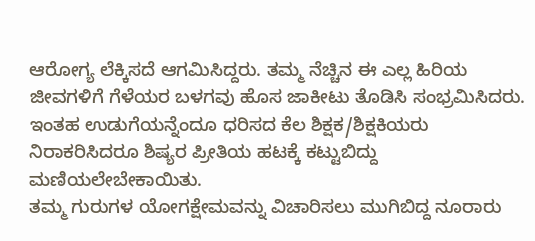ಆರೋಗ್ಯ ಲೆಕ್ಕಿಸದೆ ಆಗಮಿಸಿದ್ದರು. ತಮ್ಮ ನೆಚ್ಚಿನ ಈ ಎಲ್ಲ ಹಿರಿಯ ಜೀವಗಳಿಗೆ ಗೆಳೆಯರ ಬಳಗವು ಹೊಸ ಜಾಕೀಟು ತೊಡಿಸಿ ಸಂಭ್ರಮಿಸಿದರು. ಇಂತಹ ಉಡುಗೆಯನ್ನೆಂದೂ ಧರಿಸದ ಕೆಲ ಶಿಕ್ಷಕ/ಶಿಕ್ಷಕಿಯರು ನಿರಾಕರಿಸಿದರೂ ಶಿಷ್ಯರ ಪ್ರೀತಿಯ ಹಟಕ್ಕೆ ಕಟ್ಟುಬಿದ್ದು ಮಣಿಯಲೇಬೇಕಾಯಿತು.
ತಮ್ಮ ಗುರುಗಳ ಯೋಗಕ್ಷೇಮವನ್ನು ವಿಚಾರಿಸಲು ಮುಗಿಬಿದ್ದ ನೂರಾರು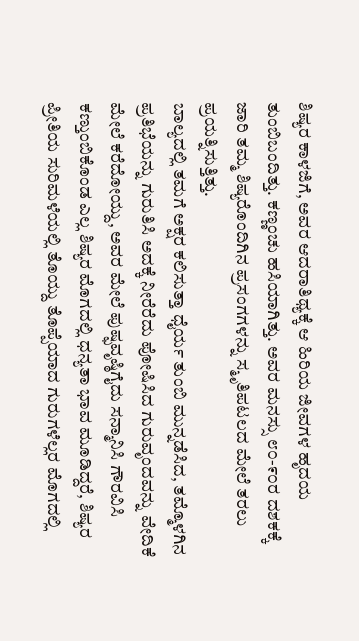ಶಿಷ್ಯರ ಕಾಳಜಿಗೆ, ಅವರ ಆದರಾತಿಥ್ಯಕ್ಕೆ ಆ ಹಿರಿಯ ಜೀವಗಳ ಹೃದಯ ತುಂಬಿಬಂದಿತ್ತು. ಕಣ್ಣಂಚು ಹಸಿಯಾಗಿತ್ತು. ಅವರ ಮನಸ್ಸು ೮೦-೯೦ರ ದಶಕಕ್ಕೆ ಜಾರಿ ತಮ್ಮ ಶಿಷ್ಯರೊಂದಿಗಿನ ಪ್ರಸಂಗಗಳನ್ನು ಸ್ಮೃತಿಪಟಲದ ಮೇಲೆ ತರಲು ಪ್ರಯತ್ನಿಸುತ್ತಿತ್ತು.
ಬಾಲ್ಯದಲ್ಲಿ ತಮಗೆ ಅಕ್ಷರ ಕಲಿಸುತ್ತಾ ಧೈರ್ಯ ತುಂಬಿ ಮುನ್ನಡೆಸಿದ, ತಮ್ಮೊಳಗಿನ ಪ್ರತಿಭೆಯನ್ನು ಗುರುತಿಸಿ ಅದಕ್ಕೆ ನೀರೆರೆದು ಪೋಷಿಸಿದ ಗುರುವೃಂದವನ್ನು ವೇದಿಕೆ ಮೇಲೆ ಕರೆದೋಯ್ದು, ಅವರ ಮೇಲೆ ಪುಷ್ಫವೃಷ್ಠಿಗೈದು ಸನ್ಮಾನಿಸಿ ಗೌರವಿಸಿ ಕಣ್ತುಂಬಿಕೊಂಡ ಎಲ್ಲ ಶಿಷ್ಯರ ಮೊಗದಲ್ಲಿ ಧನ್ಯತಾ ಭಾವ ಮೂಡಿದ್ದರೆ, ಶಿಷ್ಯರ ಪ್ರೀತಿಯ ಸುರಿಮಳೆಯಲ್ಲಿ ತೊಯ್ದು ತೊಪ್ಪೆಯಾದ ಗುರುಗಳೆಲ್ಲರ ಮೊಗದಲ್ಲಿ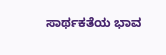ಸಾರ್ಥಕತೆಯ ಭಾವ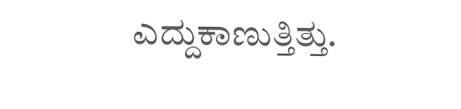ಎದ್ದುಕಾಣುತ್ತಿತ್ತು.